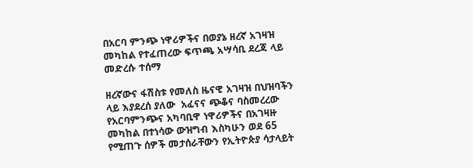በአርባ ምንጭ ነዋሪዎችና በወያኔ ዘረኛ አገዛዝ መካከል የተፈጠረው ፍጥጫ አሣሳቢ ደረጃ ላይ መድረሱ ተሰማ

ዘረኛውና ፋሽስቱ የመለስ ዜናዊ አገዛዝ በህዝባችን ላይ እያደረሰ ያለው  አፈናና ጭቆና ባስመረረው የአርባምንጭና አካባቢዋ ነዋሪዎችና በአገዛዙ መካከል በተነሳው ውዝግብ እስካሁን ወደ 65 የሚጠጉ ሰዎች መታሰራቸውን የኢትዮጵያ ሳታላይት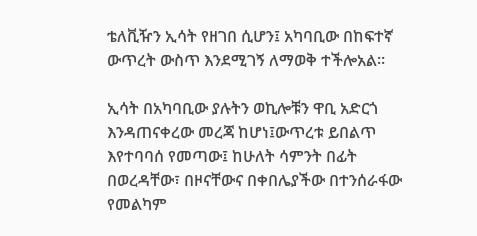ቴለቪዥን ኢሳት የዘገበ ሲሆን፤ አካባቢው በከፍተኛ ውጥረት ውስጥ እንደሚገኝ ለማወቅ ተችሎአል።

ኢሳት በአካባቢው ያሉትን ወኪሎቹን ዋቢ አድርጎ እንዳጠናቀረው መረጃ ከሆነ፤ውጥረቱ ይበልጥ እየተባባሰ የመጣው፤ ከሁለት ሳምንት በፊት በወረዳቸው፣ በዞናቸውና በቀበሌያችው በተንሰራፋው የመልካም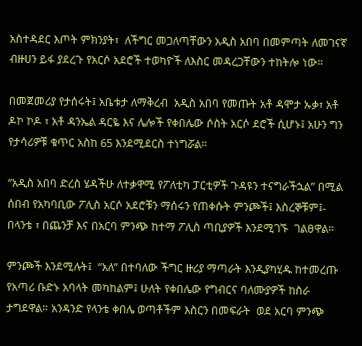አስተዳደር እጦት ምክንያት፣  ለችግር መጋለጣቸውን አዲስ አበባ በመምጣት ለመገናኛ ብዙሀን ይፋ ያደረጉ የአርሶ አደሮች ተወካዮች ለእስር መዳረጋቸውን ተከትሎ ነው።

በመጀመሪያ የታሰሩት፤ አቤቱታ ለማቅረብ  አዲስ አበባ የመጡት አቶ ዳሞታ ኡቃ፣ አቶ ዶኮ ኮዶ ፣ አቶ ዳንኤል ዳርዬ እና ሌሎች የቀበሌው ሶስት አርሶ ደሮች ሲሆኑ፤ አሁን ግን የታሳሪዎቹ ቁጥር አስከ 65 እንደሚደርስ ተነግሯል።

“አዲስ አበባ ድረስ ሄዳችሁ ለተቃዋሚ የፖለቲካ ፓርቲዎች ጉዳዩን ተናግራችኋል” በሚል ሰበብ የአካባቢው ፖሊስ አርሶ አደሮቹን ማሰሩን የጠቀሱት ምንጮች፤ እስረኞቹም፤- በላንቴ ፣ በጨንቻ እና በአርባ ምንጭ ከተማ ፖሊስ ጣቢያዎች እንደሚገኙ  ገልፀዋል።

ምንጮች እንደሚሉት፤  “አለ” በተባለው ችግር ዙሪያ ማጣራት እንዲያካሂዱ ከተመረጡ የአጣሪ ቡድኑ አባላት መካከልም፤ ሁለት የቀበሌው የግብርና ባለሙያዎች ከስራ ታግደዋል። አንዳንድ የላንቴ ቀበሌ ወጣቶችም እስርን በመፍራት  ወደ አርባ ምንጭ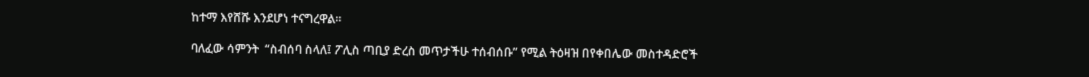ከተማ እየሸሹ እንደሆነ ተናግረዋል።

ባለፈው ሳምንት  “ስብሰባ ስላለ፤ ፖሊስ ጣቢያ ድረስ መጥታችሁ ተሰብሰቡ” የሚል ትዕዛዝ በየቀበሌው መስተዳድሮች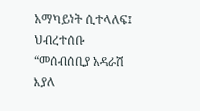አማካይነት ሲተላለፍ፤  ህብረተሰቡ “መሰብሰቢያ አዳራሽ እያለ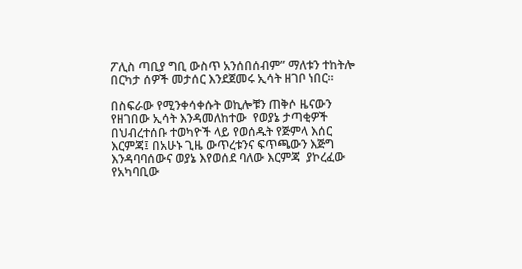ፖሊስ ጣቢያ ግቢ ውስጥ አንሰበሰብም” ማለቱን ተከትሎ በርካታ ሰዎች መታሰር እንደጀመሩ ኢሳት ዘገቦ ነበር።

በስፍራው የሚንቀሳቀሱት ወኪሎቹን ጠቅሶ ዜናውን የዘገበው ኢሳት እንዳመለከተው  የወያኔ ታጣቂዎች በህብረተሰቡ ተወካዮች ላይ የወሰዱት የጅምላ እሰር እርምጃ፤ በአሁኑ ጊዜ ውጥረቱንና ፍጥጫውን እጅግ እንዳባባሰውና ወያኔ እየወሰደ ባለው እርምጃ  ያኮረፈው የአካባቢው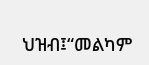ህዝብ፤“መልካም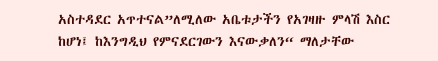አስተዳደር አጥተናል”ለሚለው አቤቱታችን የአገዛዙ ምላሽ እስር ከሆነ፤ ከእንግዲህ የምናደርገውን እናውቃለን“ ማለታቸው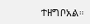ተዘግቦአል።